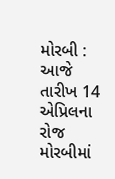મોરબી : આજે તારીખ 14 એપ્રિલના રોજ મોરબીમાં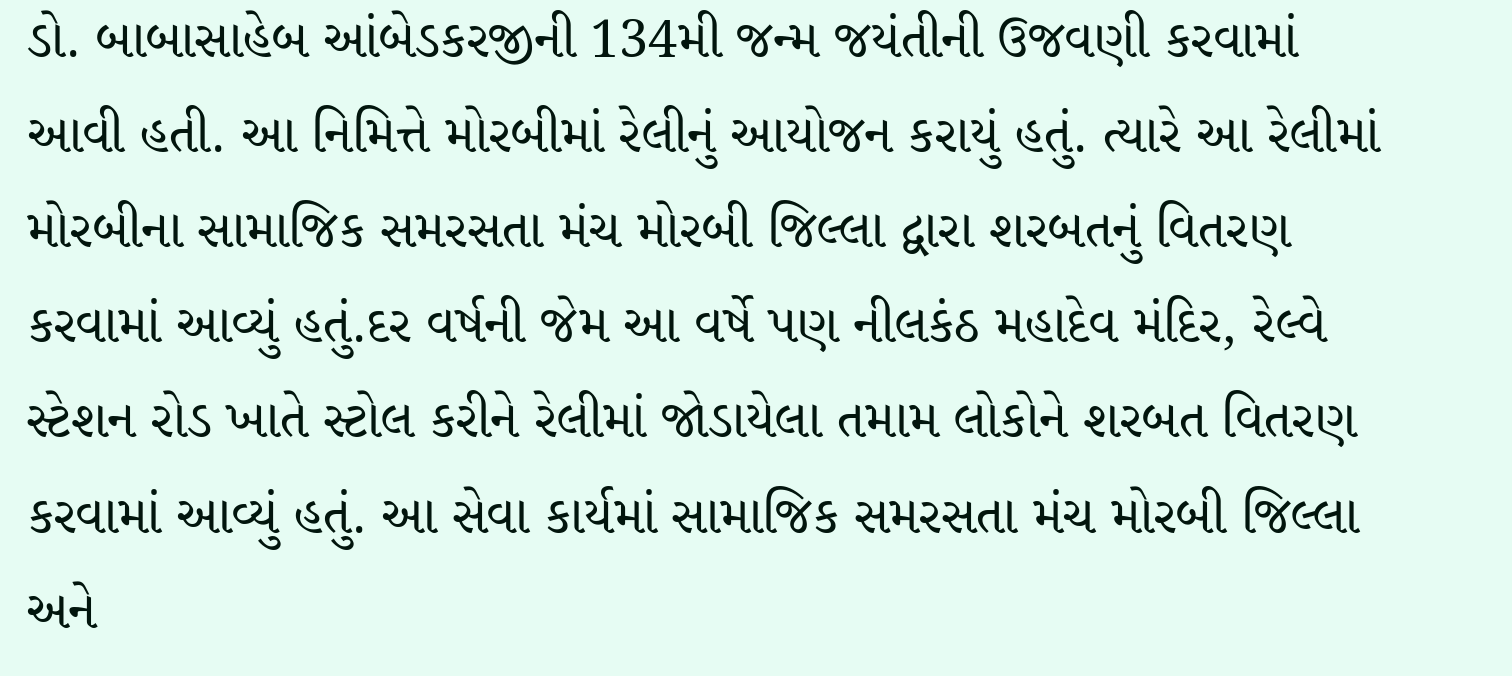ડો. બાબાસાહેબ આંબેડકરજીની 134મી જન્મ જયંતીની ઉજવણી કરવામાં આવી હતી. આ નિમિત્તે મોરબીમાં રેલીનું આયોજન કરાયું હતું. ત્યારે આ રેલીમાં મોરબીના સામાજિક સમરસતા મંચ મોરબી જિલ્લા દ્વારા શરબતનું વિતરણ કરવામાં આવ્યું હતું.દર વર્ષની જેમ આ વર્ષે પણ નીલકંઠ મહાદેવ મંદિર, રેલ્વે સ્ટેશન રોડ ખાતે સ્ટોલ કરીને રેલીમાં જોડાયેલા તમામ લોકોને શરબત વિતરણ કરવામાં આવ્યું હતું. આ સેવા કાર્યમાં સામાજિક સમરસતા મંચ મોરબી જિલ્લા અને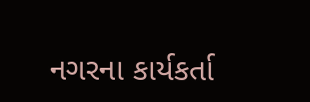નગરના કાર્યકર્તા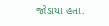જોડાયા હતા.